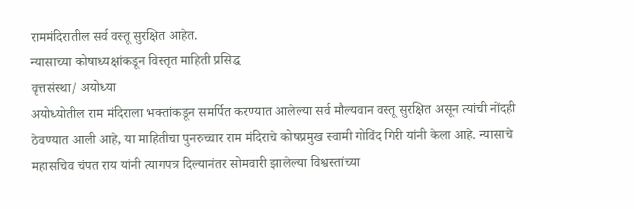राममंदिरातील सर्व वस्तू सुरक्षित आहेत.
न्यासाच्या कोषाध्यक्षांकडून विस्तृत माहिती प्रसिद्ध
वृत्तसंस्था/ अयोध्या
अयोध्योतील राम मंदिराला भक्तांकडून समर्पित करण्यात आलेल्या सर्व मौल्यवान वस्तू सुरक्षित असून त्यांची नोंदही ठेवण्यात आली आहे, या माहितीचा पुनरुच्चार राम मंदिराचे कोषप्रमुख स्वामी गोविंद गिरी यांनी केला आहे. न्यासाचे महासचिव चंपत राय यांनी त्यागपत्र दिल्यानंतर सोमवारी झालेल्या विश्वस्तांच्या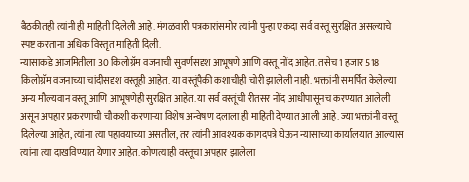बैठकीतही त्यांनी ही माहिती दिलेली आहे. मंगळवारी पत्रकारांसमोर त्यांनी पुन्हा एकदा सर्व वस्तू सुरक्षित असल्याचे स्पष्ट करताना अधिक विस्तृत माहिती दिली.
न्यासाकडे आजमितीला 30 किलोग्रॅम वजनाची सुवर्णसदृश आभूषणे आणि वस्तू नोंद आहेत. तसेच 1 हजार 518 किलोग्रॅम वजनाच्या चांदीसदृश वस्तूही आहेत. या वस्तूंपैकी कशाचीही चोरी झालेली नाही. भक्तांनी समर्पित केलेल्या अन्य मौल्यवान वस्तू आणि आभूषणेही सुरक्षित आहेत. या सर्व वस्तूंची रीतसर नोंद आधीपासूनच करण्यात आलेली असून अपहार प्रकरणाची चौकशी करणाऱ्या विशेष अन्वेषण दलाला ही माहिती देण्यात आली आहे. ज्या भक्तांनी वस्तू दिलेल्या आहेत, त्यांना त्या पहावयाच्या असतील, तर त्यांनी आवश्यक कागदपत्रे घेऊन न्यासाच्या कार्यालयात आल्यास त्यांना त्या दाखविण्यात येणार आहेत. कोणत्याही वस्तूचा अपहार झालेला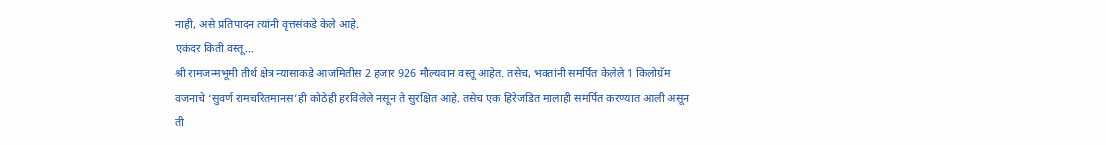नाही, असे प्रतिपादन त्यांनी वृत्तसंकडे केले आहे.
एकंदर किती वस्तू…
श्री रामजन्मभूमी तीर्थ क्षेत्र न्यासाकडे आजमितीस 2 हजार 926 मौल्यवान वस्तू आहेत. तसेच, भक्तांनी समर्पित केलेले 1 किलोग्रॅम वजनाचे ‘सुवर्ण रामचरितमानस’ही कोठेही हरविलेले नसून ते सुरक्षित आहे. तसेच एक हिरेजडित मालाही समर्पित करण्यात आली असून ती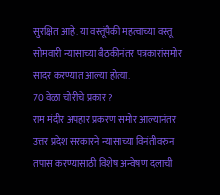सुरक्षित आहे. या वस्तूंपैकी महत्वाच्या वस्तू सोमवारी न्यासाच्या बैठकीनंतर पत्रकारांसमोर सादर करण्यात आल्या होत्या.
70 वेळा चोरीचे प्रकार ?
राम मंदीर अपहार प्रकरण समोर आल्यानंतर उत्तर प्रदेश सरकारने न्यासाच्या विनंतीवरुन तपास करण्यासाठी विशेष अन्वेषण दलाची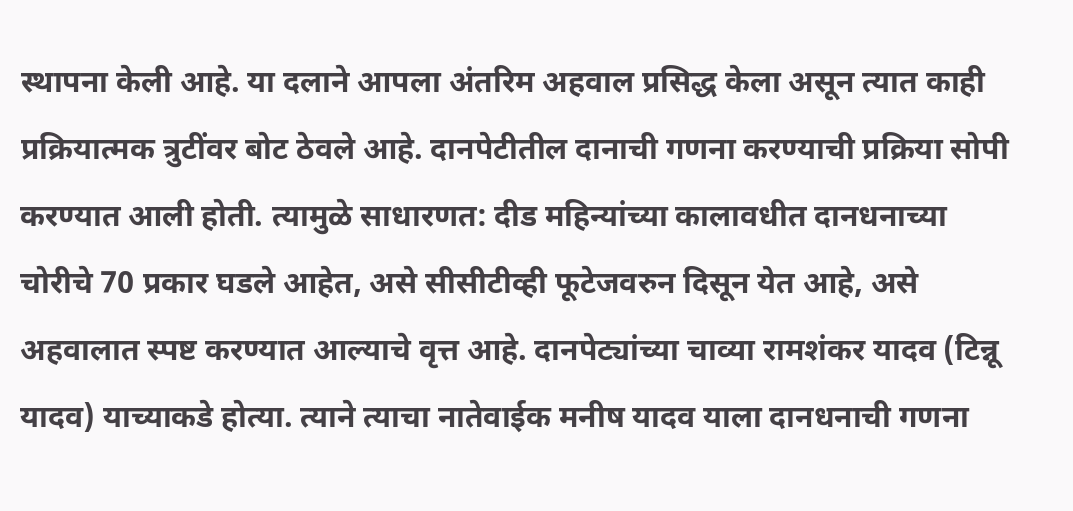स्थापना केली आहे. या दलाने आपला अंतरिम अहवाल प्रसिद्ध केला असून त्यात काही प्रक्रियात्मक त्रुटींवर बोट ठेवले आहे. दानपेटीतील दानाची गणना करण्याची प्रक्रिया सोपी करण्यात आली होती. त्यामुळे साधारणत: दीड महिन्यांच्या कालावधीत दानधनाच्या चोरीचे 70 प्रकार घडले आहेत, असे सीसीटीव्ही फूटेजवरुन दिसून येत आहे, असे अहवालात स्पष्ट करण्यात आल्याचे वृत्त आहे. दानपेट्यांच्या चाव्या रामशंकर यादव (टिन्नू यादव) याच्याकडे होत्या. त्याने त्याचा नातेवाईक मनीष यादव याला दानधनाची गणना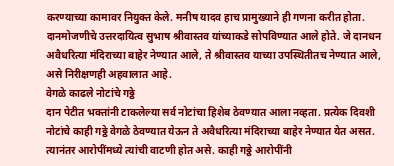करण्याच्या कामावर नियुक्त केले. मनीष यादव हाच प्रामुख्याने ही गणना करीत होता. दानमोजणीचे उत्तरदायित्व सुभाष श्रीवास्तव यांच्याकडे सोपविण्यात आले होते. जे दानधन अवैधरित्या मंदिराच्या बाहेर नेण्यात आले, ते श्रीवास्तव याच्या उपस्थितीतच नेण्यात आले, असे निरीक्षणही अहवालात आहे.
वेगळे काढले नोटांचे गठ्ठे
दान पेटीत भक्तांनी टाकलेल्या सर्व नोटांचा हिशेब ठेवण्यात आला नव्हता. प्रत्येक दिवशी नोटांचे काही गठ्ठे वेगळे ठेवण्यात येऊन ते अवैधरित्या मंदिराच्या बाहेर नेण्यात येत असत. त्यानंतर आरोपींमध्ये त्यांची वाटणी होत असे. काही गठ्ठे आरोपींनी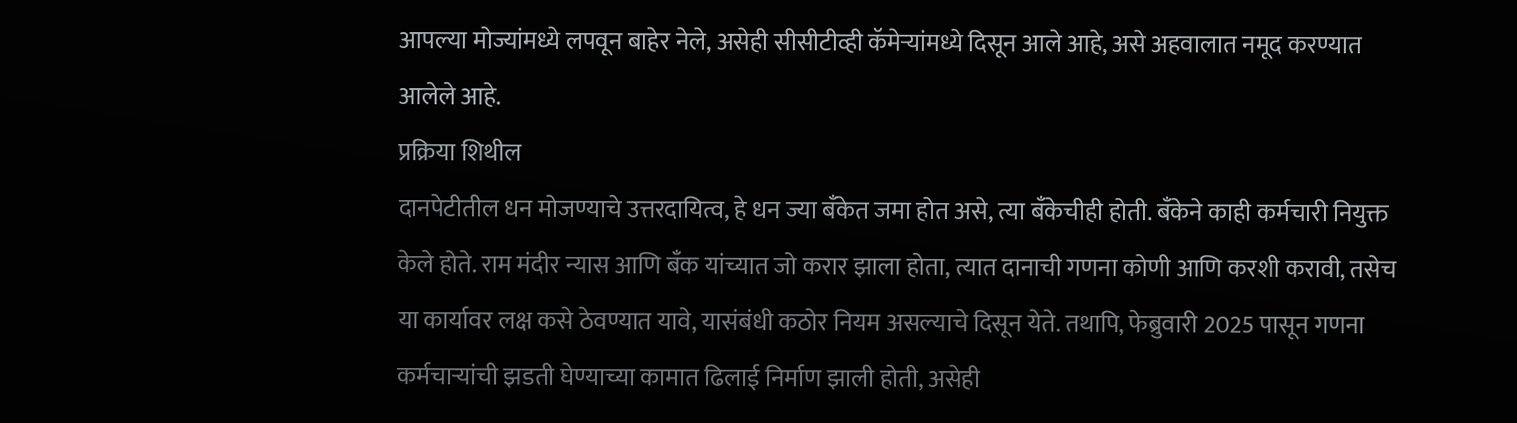आपल्या मोज्यांमध्ये लपवून बाहेर नेले, असेही सीसीटीव्ही कॅमेऱ्यांमध्ये दिसून आले आहे, असे अहवालात नमूद करण्यात आलेले आहे.
प्रक्रिया शिथील
दानपेटीतील धन मोजण्याचे उत्तरदायित्व, हे धन ज्या बँकेत जमा होत असे, त्या बँकेचीही होती. बँकेने काही कर्मचारी नियुक्त केले होते. राम मंदीर न्यास आणि बँक यांच्यात जो करार झाला होता, त्यात दानाची गणना कोणी आणि करशी करावी, तसेच या कार्यावर लक्ष कसे ठेवण्यात यावे, यासंबंधी कठोर नियम असल्याचे दिसून येते. तथापि, फेब्रुवारी 2025 पासून गणना कर्मचाऱ्यांची झडती घेण्याच्या कामात ढिलाई निर्माण झाली होती, असेही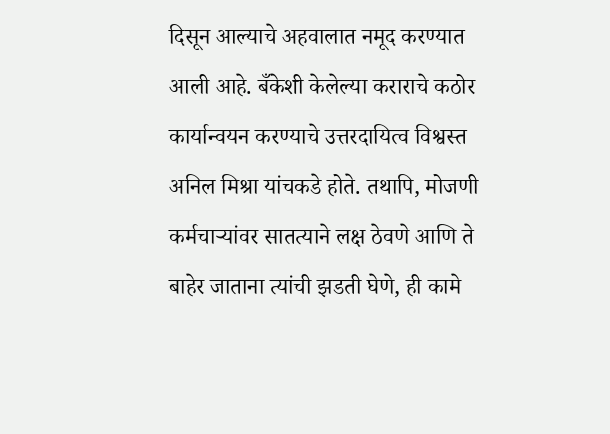दिसून आल्याचे अहवालात नमूद करण्यात आली आहे. बँकेशी केलेल्या कराराचे कठोर कार्यान्वयन करण्याचे उत्तरदायित्व विश्वस्त अनिल मिश्रा यांचकडे होते. तथापि, मोजणी कर्मचाऱ्यांवर सातत्याने लक्ष ठेवणे आणि ते बाहेर जाताना त्यांची झडती घेणे, ही कामे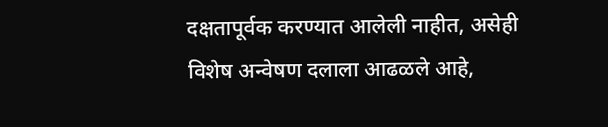दक्षतापूर्वक करण्यात आलेली नाहीत, असेही विशेष अन्वेषण दलाला आढळले आहे,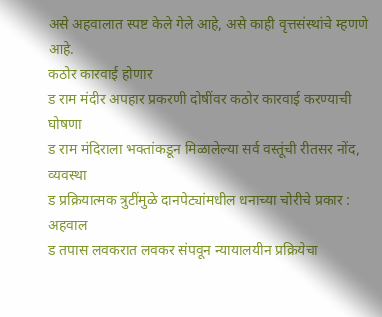असे अहवालात स्पष्ट केले गेले आहे, असे काही वृत्तसंस्थांचे म्हणणे आहे.
कठोर कारवाई होणार
ड राम मंदीर अपहार प्रकरणी दोषींवर कठोर कारवाई करण्याची घोषणा
ड राम मंदिराला भक्तांकडून मिळालेल्या सर्व वस्तूंची रीतसर नोंद, व्यवस्था
ड प्रक्रियात्मक त्रुटींमुळे दानपेट्यांमधील धनाच्या चोरीचे प्रकार : अहवाल
ड तपास लवकरात लवकर संपवून न्यायालयीन प्रक्रियेचा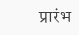प्रारंभ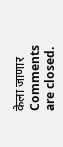केला जाणार
Comments are closed.